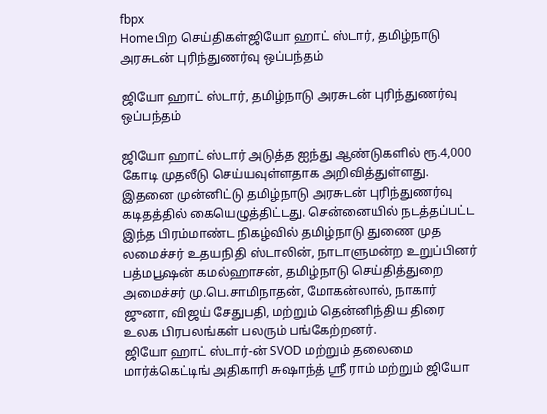fbpx
Homeபிற செய்திகள்ஜியோ ஹாட் ஸ்டார், தமிழ்நாடு அரசுடன் புரிந்துணர்வு ஒப்பந்தம்

ஜியோ ஹாட் ஸ்டார், தமிழ்நாடு அரசுடன் புரிந்துணர்வு ஒப்பந்தம்

ஜியோ ஹாட் ஸ்டார் அடுத்த ஐந்து ஆண்டுகளில் ரூ.4,000 கோடி முதலீடு செய்யவுள்ளதாக அறிவித்துள்ளது. இதனை முன்னிட்டு தமிழ்நாடு அரசுடன் புரிந்துணர்வு கடிதத்தில் கையெழுத்திட்டது. சென்னையில் நடத்தப்பட்ட இந்த பிரம்மாண்ட நிகழ்வில் தமிழ்நாடு துணை முத லமைச்சர் உதயநிதி ஸ்டாலின், நாடாளுமன்ற உறுப்பினர் பத்மபூஷன் கமல்ஹாசன், தமிழ்நாடு செய்தித்துறை அமைச்சர் மு.பெ.சாமிநாதன், மோகன்லால், நாகார் ஜுனா, விஜய் சேதுபதி, மற்றும் தென்னிந்திய திரை உலக பிரபலங்கள் பலரும் பங்கேற்றனர்.
ஜியோ ஹாட் ஸ்டார்-ன் SVOD மற்றும் தலைமை மார்க்கெட்டிங் அதிகாரி சுஷாந்த் ஸ்ரீ ராம் மற்றும் ஜியோ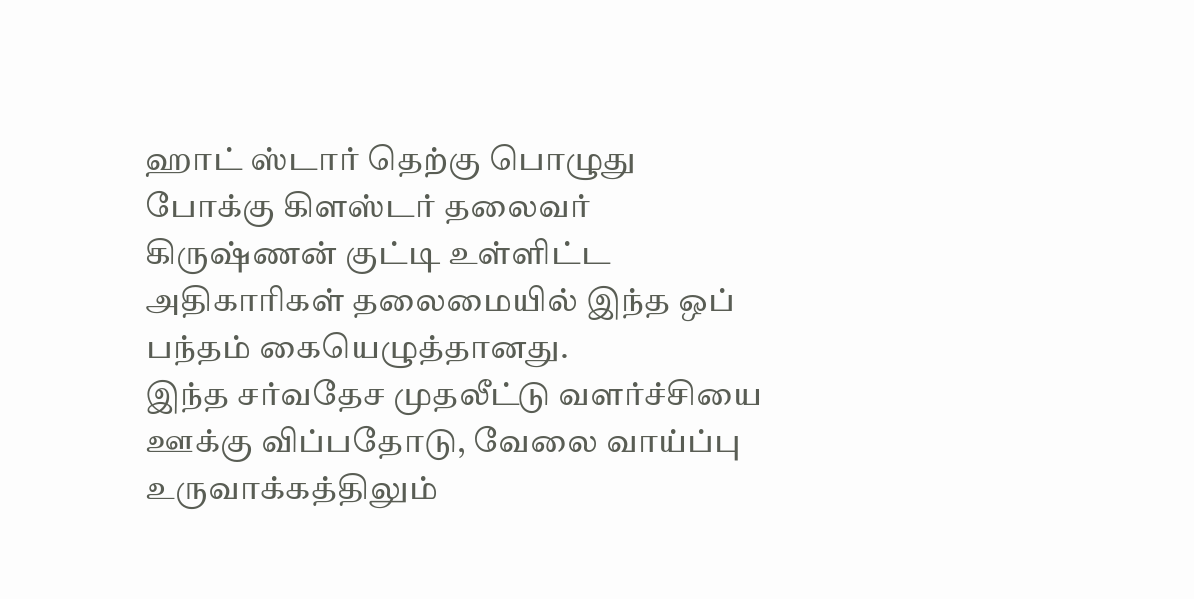ஹாட் ஸ்டார் தெற்கு பொழுது போக்கு கிளஸ்டர் தலைவர் கிருஷ்ணன் குட்டி உள்ளிட்ட அதிகாரிகள் தலைமையில் இந்த ஒப் பந்தம் கையெழுத்தானது.
இந்த சர்வதேச முதலீட்டு வளர்ச்சியை ஊக்கு விப்பதோடு, வேலை வாய்ப்பு உருவாக்கத்திலும்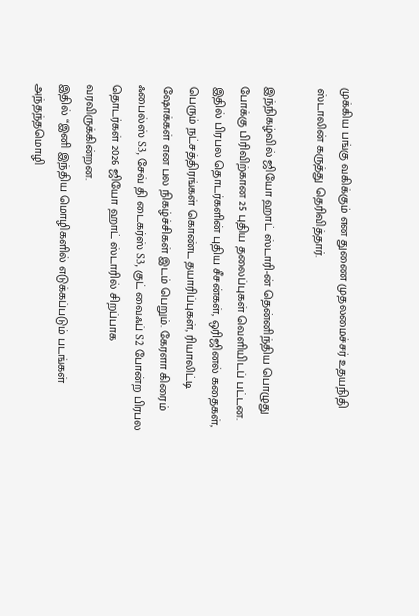முக்கிய பங்கு வகிக்கும் என துணை முதலமைச்சர் உதயநிதி ஸ்டாலின் கருத்து தெரிவித்தார்.

இந்நிகழ்வில் ஜியோ ஹாட் ஸ்டாரி-ன் தென்னிந்திய பொழுது போக்கு பிரிவிற்கான 25 புதிய தலைப்புகள் வெளியிடப் பட்டன. இதில் பிரபல தொடர்களின் புதிய சீசன்கள், ஒரிஜினல் கதைகள், பெரும் நட்சத்திரங்கள் கொண்ட தயாரிப்புகள், ரியாலிட்டி ஷோக்கள் என பல நிகழ்ச்சிகள் இடம் பெறும். கேரளா கிரைம் ஃபைல்ஸ் S3, சேவ் தி டைகர்ஸ் S3, குட் வைஃப் S2 போன்ற பிரபல தொடர்கள் 2026 ஜியோ ஹாட் ஸ்டாரில் சிறப்பாக வரவிருக்கின்றன.
இதில் “இனி இந்திய மொழிகளில் எடுக்கப்படும் படங்கள் அந்தந்தமொழி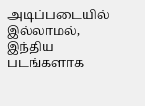அடிப்படையில் இல்லாமல், இந்திய படங்களாக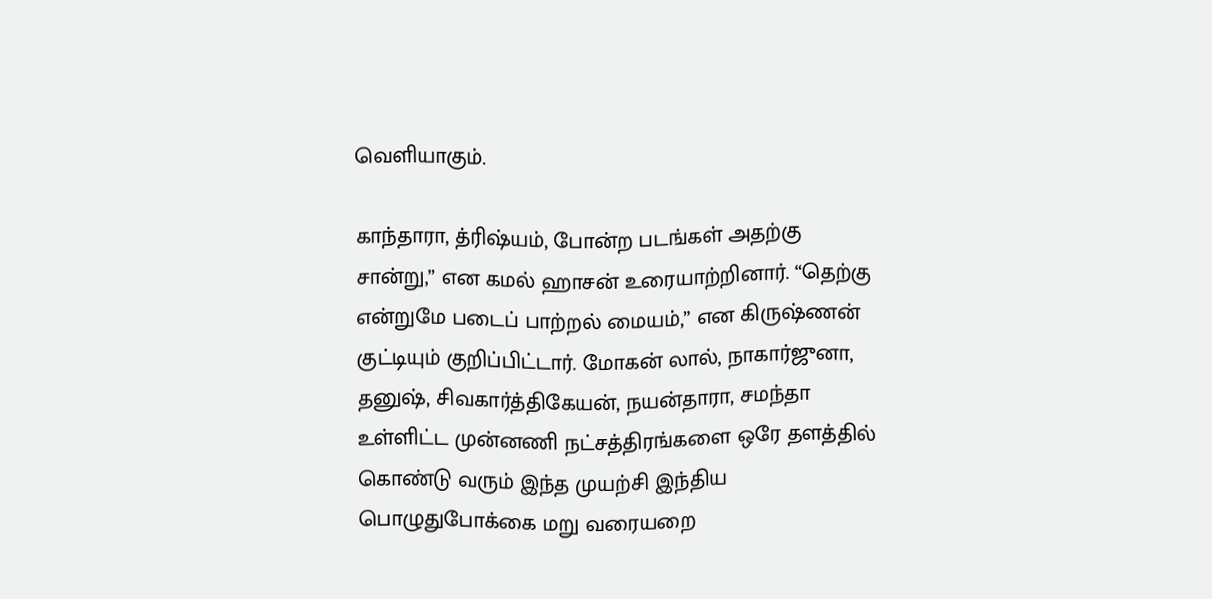வெளியாகும்.

காந்தாரா, த்ரிஷ்யம், போன்ற படங்கள் அதற்கு சான்று,” என கமல் ஹாசன் உரையாற்றினார். “தெற்கு என்றுமே படைப் பாற்றல் மையம்,” என கிருஷ்ணன் குட்டியும் குறிப்பிட்டார். மோகன் லால், நாகார்ஜுனா, தனுஷ், சிவகார்த்திகேயன், நயன்தாரா, சமந்தா உள்ளிட்ட முன்னணி நட்சத்திரங்களை ஒரே தளத்தில் கொண்டு வரும் இந்த முயற்சி இந்திய பொழுதுபோக்கை மறு வரையறை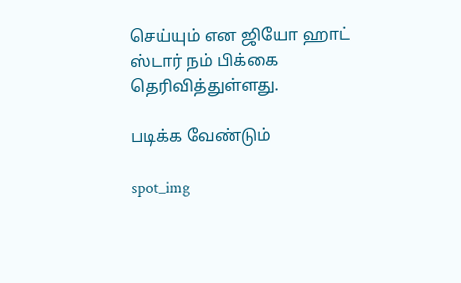செய்யும் என ஜியோ ஹாட் ஸ்டார் நம் பிக்கை தெரிவித்துள்ளது.

படிக்க வேண்டும்

spot_img